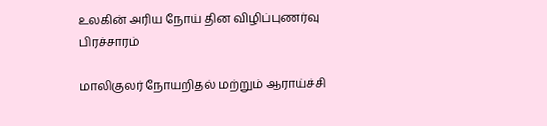உலகின் அரிய நோய் தின விழிப்புணர்வு பிரச்சாரம்

மாலிகுலர் நோயறிதல் மற்றும் ஆராய்ச்சி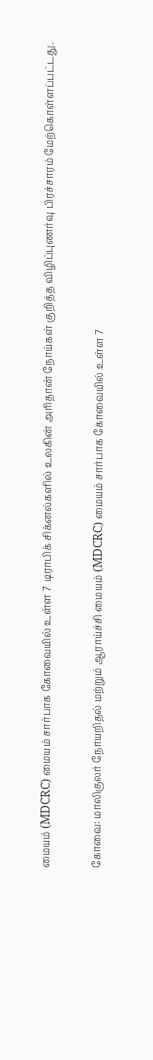மையம் (MDCRC) மையம் சார்பாக கோவையில் உள்ள 7 டிராபிக் சிக்னல்களில் உலகின் அரிதான் நோய்கள் குறித்த விழிப்புணர்வு பிரச்சாரம் மேற்கொள்ளப்பட்டது.

கோவை: மாலிகுலர் நோயறிதல் மற்றும் ஆராய்ச்சி மையம் (MDCRC) மையம் சார்பாக கோவையில் உள்ள 7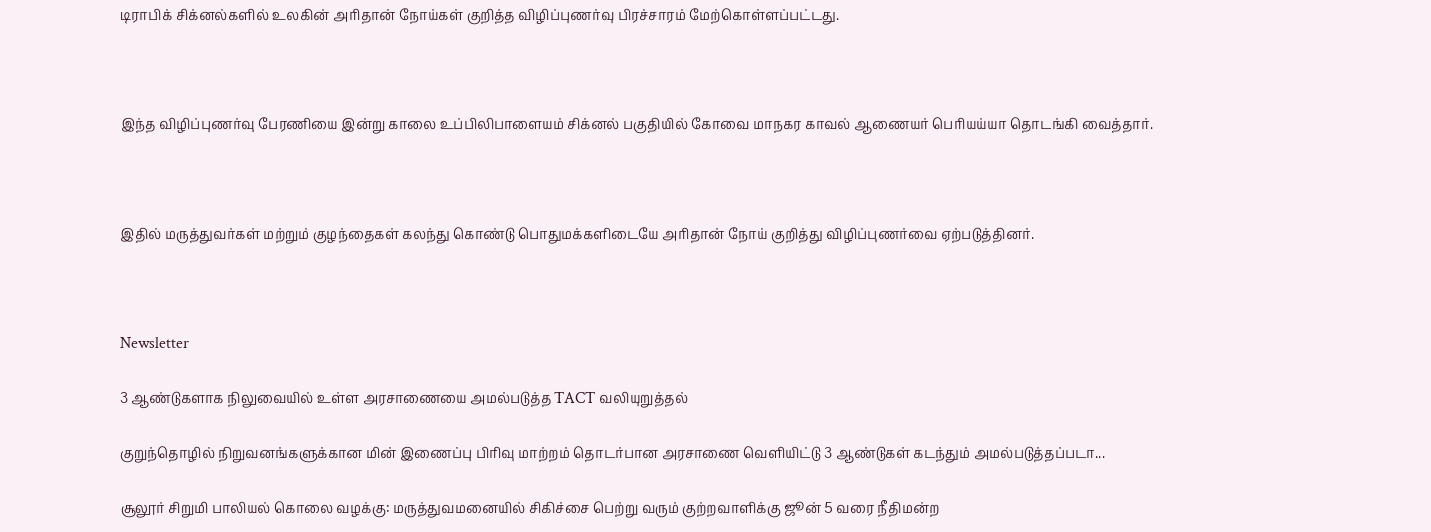டிராபிக் சிக்னல்களில் உலகின் அரிதான் நோய்கள் குறித்த விழிப்புணர்வு பிரச்சாரம் மேற்கொள்ளப்பட்டது.



இந்த விழிப்புணர்வு பேரணியை இன்று காலை உப்பிலிபாளையம் சிக்னல் பகுதியில் கோவை மாநகர காவல் ஆணையர் பெரியய்யா தொடங்கி வைத்தார்.



இதில் மருத்துவர்கள் மற்றும் குழந்தைகள் கலந்து கொண்டு பொதுமக்களிடையே அரிதான் நோய் குறித்து விழிப்புணர்வை ஏற்படுத்தினர்.



Newsletter

3 ஆண்டுகளாக நிலுவையில் உள்ள அரசாணையை அமல்படுத்த TACT வலியுறுத்தல்

குறுந்தொழில் நிறுவனங்களுக்கான மின் இணைப்பு பிரிவு மாற்றம் தொடர்பான அரசாணை வெளியிட்டு 3 ஆண்டுகள் கடந்தும் அமல்படுத்தப்படா...

சூலூர் சிறுமி பாலியல் கொலை வழக்கு: மருத்துவமனையில் சிகிச்சை பெற்று வரும் குற்றவாளிக்கு ஜூன் 5 வரை நீதிமன்ற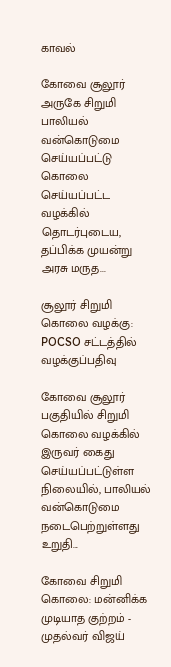காவல்

கோவை சூலூர் அருகே சிறுமி பாலியல் வன்கொடுமை செய்யப்பட்டு கொலை செய்யப்பட்ட வழக்கில் தொடர்புடைய, தப்பிக்க முயன்று அரசு மருத...

சூலூர் சிறுமி கொலை வழக்கு: POCSO சட்டத்தில் வழக்குப்பதிவு

கோவை சூலூர் பகுதியில் சிறுமி கொலை வழக்கில் இருவர் கைது செய்யப்பட்டுள்ள நிலையில், பாலியல் வன்கொடுமை நடைபெற்றுள்ளது உறுதி...

கோவை சிறுமி கொலை: மன்னிக்க முடியாத குற்றம் - முதல்வர் விஜய்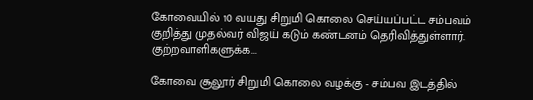கோவையில் 10 வயது சிறுமி கொலை செய்யப்பட்ட சம்பவம் குறித்து முதல்வர் விஜய் கடும் கண்டனம் தெரிவித்துள்ளார். குற்றவாளிகளுக்க...

கோவை சூலூர் சிறுமி கொலை வழக்கு - சம்பவ இடத்தில்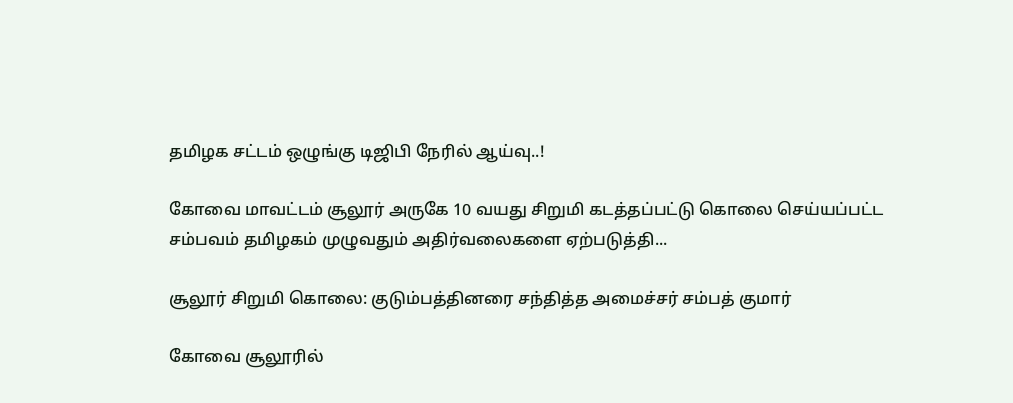தமிழக சட்டம் ஒழுங்கு டிஜிபி நேரில் ஆய்வு..!

கோவை மாவட்டம் சூலூர் அருகே 10 வயது சிறுமி கடத்தப்பட்டு கொலை செய்யப்பட்ட சம்பவம் தமிழகம் முழுவதும் அதிர்வலைகளை ஏற்படுத்தி...

சூலூர் சிறுமி கொலை: குடும்பத்தினரை சந்தித்த அமைச்சர் சம்பத் குமார்

கோவை சூலூரில்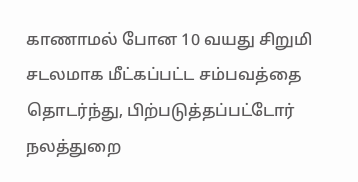காணாமல் போன 10 வயது சிறுமி சடலமாக மீட்கப்பட்ட சம்பவத்தை தொடர்ந்து, பிற்படுத்தப்பட்டோர் நலத்துறை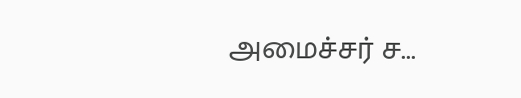அமைச்சர் ச...